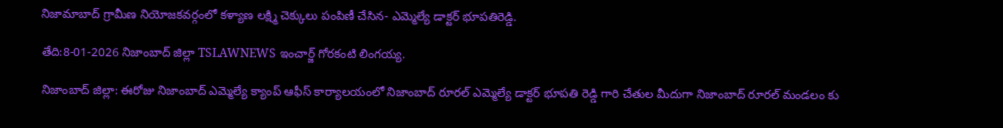నిజామాబాద్ గ్రామీణ నియోజకవర్గంలో కళ్యాణ లక్ష్మి చెక్కులు పంపిణీ చేసిన- ఎమ్మెల్యే డాక్టర్ భూపతిరెడ్డి.

తేది:8-01-2026 నిజాంబాద్ జిల్లా TSLAWNEWS ఇంచార్జ్ గోరకంటి లింగయ్య.

నిజాంబాద్ జిల్లా: ఈరోజు నిజాంబాద్ ఎమ్మెల్యే క్యాంప్ ఆఫీస్ కార్యాలయంలో నిజాంబాద్ రూరల్ ఎమ్మెల్యే డాక్టర్ భూపతి రెడ్డి గారి చేతుల మీదుగా నిజాంబాద్ రూరల్ మండలం కు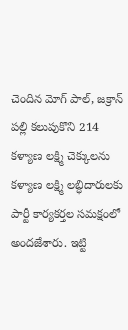చెందిన మోగ్ పాల్, జక్రాన్ పల్లి కలుపుకొని 214 కళ్యాణ లక్ష్మి చెక్కులను కళ్యాణ లక్ష్మి లబ్ధిదారులకు పార్టీ కార్యకర్తల సమక్షంలో అందజేశారు. ఇట్టి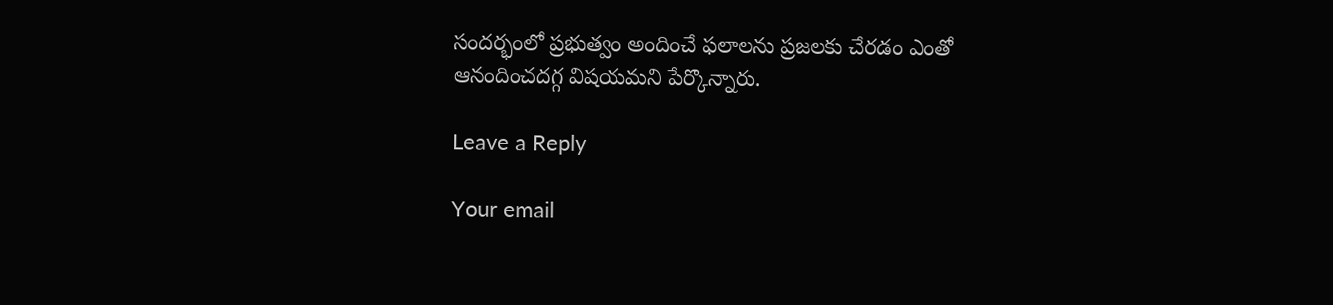సందర్భంలో ప్రభుత్వం అందించే ఫలాలను ప్రజలకు చేరడం ఎంతో ఆనందించదగ్గ విషయమని పేర్కొన్నారు.

Leave a Reply

Your email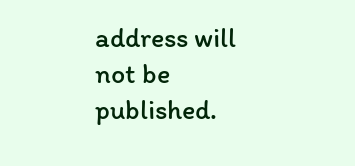address will not be published.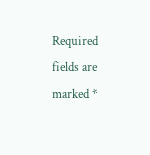Required fields are marked *